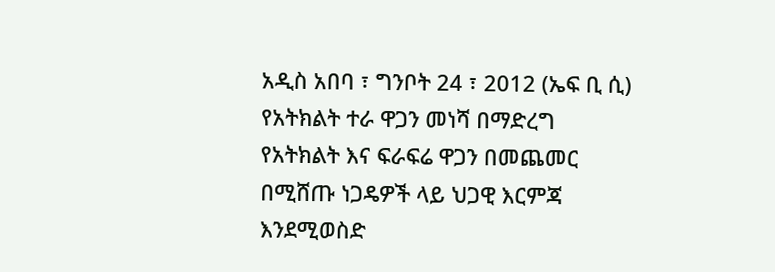አዲስ አበባ ፣ ግንቦት 24 ፣ 2012 (ኤፍ ቢ ሲ) የአትክልት ተራ ዋጋን መነሻ በማድረግ የአትክልት እና ፍራፍሬ ዋጋን በመጨመር በሚሸጡ ነጋዴዎች ላይ ህጋዊ እርምጃ እንደሚወስድ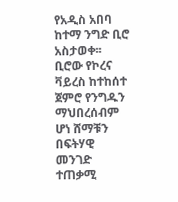የአዲስ አበባ ከተማ ንግድ ቢሮ አስታወቀ፡፡
ቢሮው የኮረና ቫይረስ ከተከሰተ ጀምሮ የንግዱን ማህበረሰብም ሆነ ሸማቹን በፍትሃዊ መንገድ ተጠቃሚ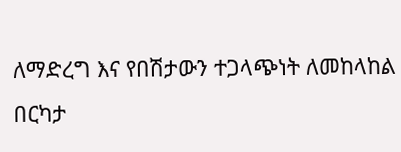ለማድረግ እና የበሽታውን ተጋላጭነት ለመከላከል በርካታ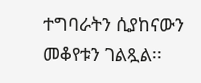ተግባራትን ሲያከናውን መቆየቱን ገልጿል፡፡